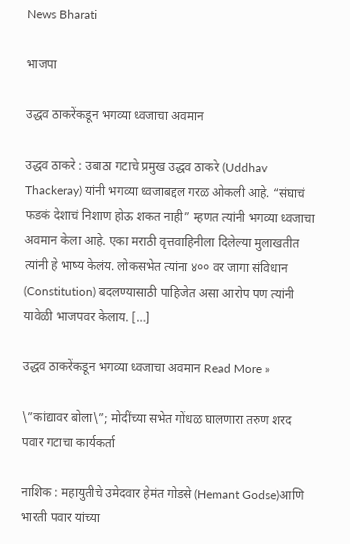News Bharati

भाजपा

उद्धव ठाकरेंकडून भगव्या ध्वजाचा अवमान

उद्धव ठाकरे : उबाठा गटाचे प्रमुख उद्धव ठाकरे (Uddhav Thackeray) यांनी भगव्या ध्वजाबद्दल गरळ ओकली आहे. “संघाचं फडकं देशाचं निशाण होऊ शकत नाही” म्हणत त्यांनी भगव्या ध्वजाचा अवमान केला आहे. एका मराठी वृत्तवाहिनीला दिलेल्या मुलाखतीत त्यांनी हे भाष्य केलंय. लोकसभेत त्यांना ४०० वर जागा संविधान (Constitution) बदलण्यासाठी पाहिजेत असा आरोप पण त्यांनी यावेळी भाजपवर केलाय. […]

उद्धव ठाकरेंकडून भगव्या ध्वजाचा अवमान Read More »

\”कांद्यावर बोला\”; मोदींच्या सभेत गोंधळ घालणारा तरुण शरद पवार गटाचा कार्यकर्ता

नाशिक : महायुतीचे उमेदवार हेमंत गोडसे (Hemant Godse)आणि भारती पवार यांच्या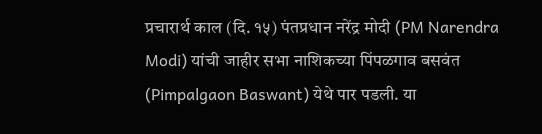प्रचारार्थ काल (दि. १५) पंतप्रधान नरेंद्र मोदी (PM Narendra Modi) यांची जाहीर सभा नाशिकच्या पिंपळगाव बसवंत (Pimpalgaon Baswant) येथे पार पडली. या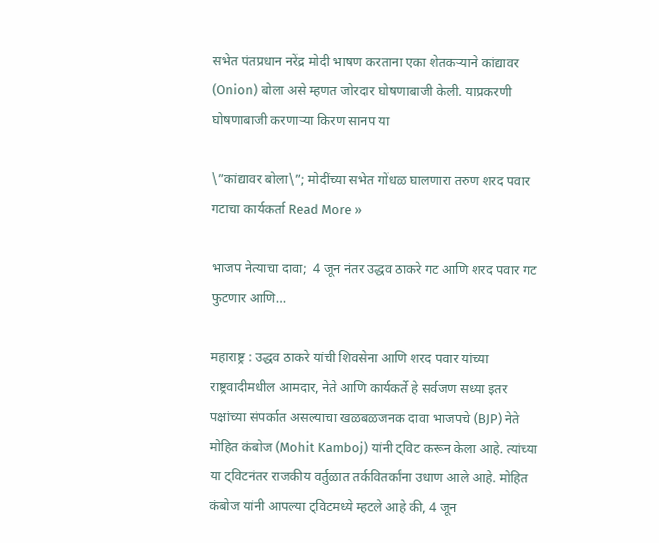सभेत पंतप्रधान नरेंद्र मोदी भाषण करताना एका शेतकऱ्याने कांद्यावर (Onion) बोला असे म्हणत जोरदार घोषणाबाजी केली. याप्रकरणी घोषणाबाजी करणाऱ्या किरण सानप या

\”कांद्यावर बोला\”; मोदींच्या सभेत गोंधळ घालणारा तरुण शरद पवार गटाचा कार्यकर्ता Read More »

भाजप नेत्याचा दावा;  4 जून नंतर उद्धव ठाकरे गट आणि शरद पवार गट फुटणार आणि…

महाराष्ट्र : उद्धव ठाकरे यांची शिवसेना आणि शरद पवार यांच्या राष्ट्रवादीमधील आमदार, नेते आणि कार्यकर्ते हे सर्वजण सध्या इतर पक्षांच्या संपर्कात असल्याचा खळबळजनक दावा भाजपचे (BJP) नेते मोहित कंबोज (Mohit Kamboj) यांनी ट्विट करून केला आहे. त्यांच्या या ट्विटनंतर राजकीय वर्तुळात तर्कवितर्कांना उधाण आले आहे. मोहित कंबोज यांनी आपल्या ट्विटमध्ये म्हटले आहे की, 4 जून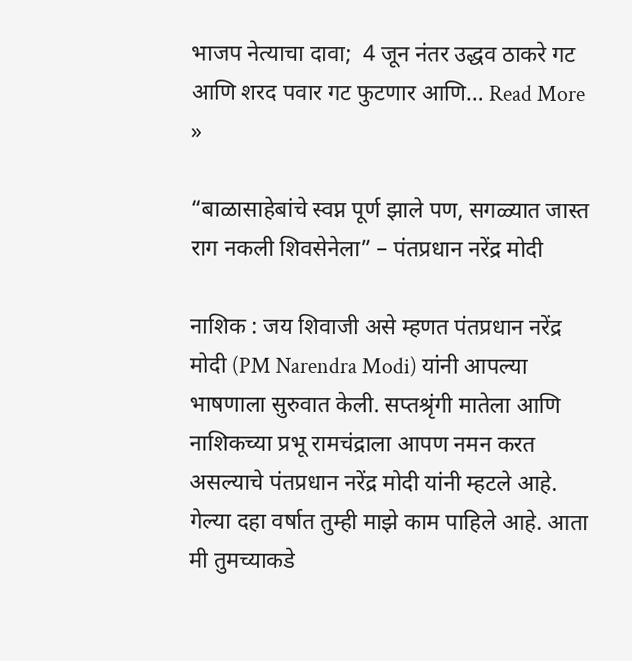भाजप नेत्याचा दावा;  4 जून नंतर उद्धव ठाकरे गट आणि शरद पवार गट फुटणार आणि… Read More »

“बाळासाहेबांचे स्वप्न पूर्ण झाले पण, सगळ्यात जास्त राग नकली शिवसेनेला” – पंतप्रधान नरेंद्र मोदी

नाशिक : जय शिवाजी असे म्हणत पंतप्रधान नरेंद्र मोदी (PM Narendra Modi) यांनी आपल्या भाषणाला सुरुवात केली. सप्तश्रृंगी मातेला आणि नाशिकच्या प्रभू रामचंद्राला आपण नमन करत असल्याचे पंतप्रधान नरेंद्र मोदी यांनी म्हटले आहे. गेल्या दहा वर्षात तुम्ही माझे काम पाहिले आहे. आता मी तुमच्याकडे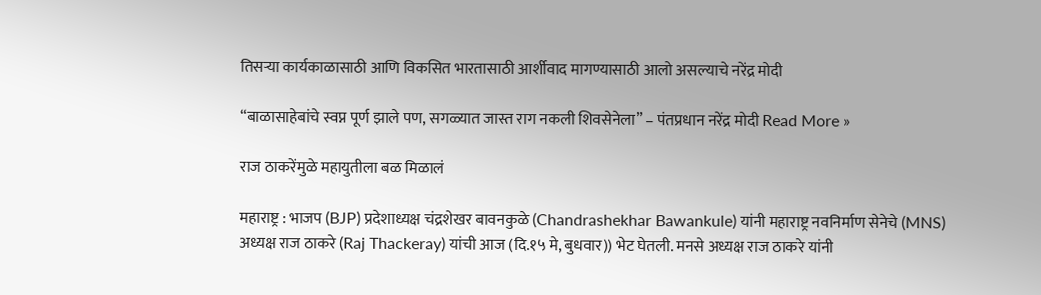तिसऱ्या कार्यकाळासाठी आणि विकसित भारतासाठी आर्शीवाद मागण्यासाठी आलो असल्याचे नरेंद्र मोदी

“बाळासाहेबांचे स्वप्न पूर्ण झाले पण, सगळ्यात जास्त राग नकली शिवसेनेला” – पंतप्रधान नरेंद्र मोदी Read More »

राज ठाकरेंमुळे महायुतीला बळ मिळालं

महाराष्ट्र : भाजप (BJP) प्रदेशाध्यक्ष चंद्रशेखर बावनकुळे (Chandrashekhar Bawankule) यांनी महाराष्ट्र नवनिर्माण सेनेचे (MNS) अध्यक्ष राज ठाकरे (Raj Thackeray) यांची आज (दि.१५ मे, बुधवार)) भेट घेतली. मनसे अध्यक्ष राज ठाकरे यांनी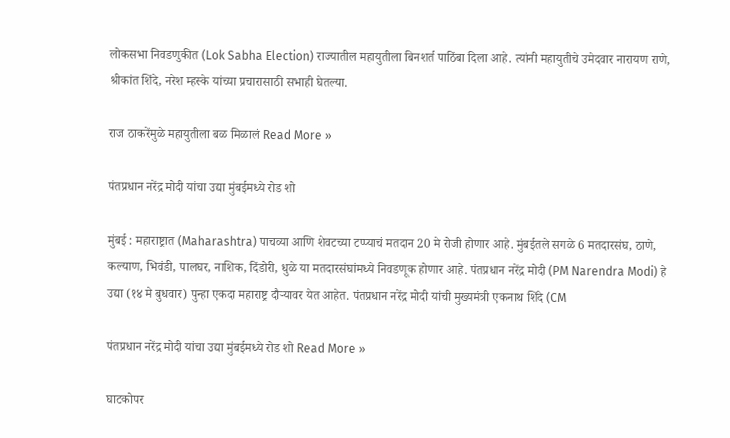लोकसभा निवडणुकीत (Lok Sabha Election) राज्यातील महायुतीला बिनशर्त पाठिंबा दिला आहे. त्यांनी महायुतीचे उमेदवार नारायण राणे, श्रीकांत शिंदे, नरेश म्हस्के यांच्या प्रचारासाठी सभाही घेतल्या.

राज ठाकरेंमुळे महायुतीला बळ मिळालं Read More »

पंतप्रधान नरेंद्र मोदी यांचा उद्या मुंबईमध्ये रोड शो

मुंबई : महाराष्ट्रात (Maharashtra) पाचव्या आणि शेवटच्या टप्प्याचं मतदान 20 मे रोजी होणार आहे. मुंबईतले सगळे 6 मतदारसंघ, ठाणे, कल्याण, भिवंडी, पालघर, नाशिक, दिंडोरी, धुळे या मतदारसंघांमध्ये निवडणूक होणार आहे. पंतप्रधान नरेंद्र मोदी (PM Narendra Modi) हे उद्या (१४ मे बुधवार) पुन्हा एकदा महाराष्ट्र दौऱ्यावर येत आहेत. पंतप्रधान नरेंद्र मोदी यांची मुख्यमंत्री एकनाथ शिंदे (CM

पंतप्रधान नरेंद्र मोदी यांचा उद्या मुंबईमध्ये रोड शो Read More »

घाटकोपर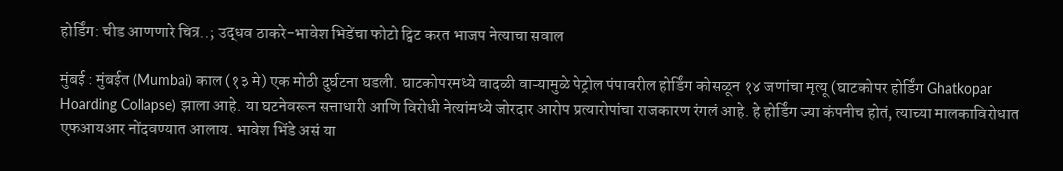होर्डिंग: चीड आणणारे चित्र..; उद्धव ठाकरे-भावेश भिडेंचा फोटो ट्विट करत भाजप नेत्याचा सवाल

मुंबई : मुंबईत (Mumbai) काल (१३ मे) एक मोठी दुर्घटना घडली. घाटकोपरमध्ये वादळी वाऱ्यामुळे पेट्रोल पंपावरील होर्डिंग कोसळून १४ जणांचा मृत्यू (घाटकोपर होर्डिंग Ghatkopar Hoarding Collapse) झाला आहे. या घटनेवरून सत्ताधारी आणि विरोधी नेत्यांमध्ये जोरदार आरोप प्रत्यारोपांचा राजकारण रंगलं आहे. हे होर्डिंग ज्या कंपनीच होतं, त्याच्या मालकाविरोधात एफआयआर नोंदवण्यात आलाय. भावेश भिंडे असं या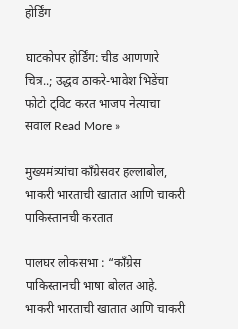होर्डिंग

घाटकोपर होर्डिंग: चीड आणणारे चित्र..; उद्धव ठाकरे-भावेश भिडेंचा फोटो ट्विट करत भाजप नेत्याचा सवाल Read More »

मुख्यमंत्र्यांचा काँग्रेसवर हल्लाबोल, भाकरी भारताची खातात आणि चाकरी पाकिस्तानची करतात

पालघर लोकसभा : “काँग्रेस पाकिस्तानची भाषा बोलत आहे. भाकरी भारताची खातात आणि चाकरी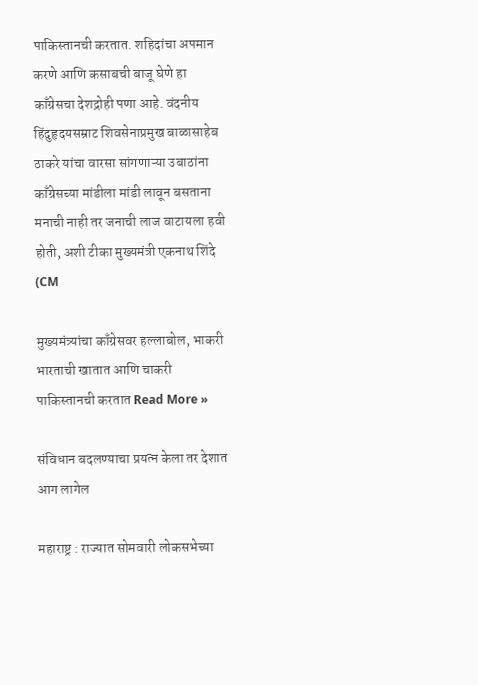पाकिस्तानची करतात. शहिदांचा अपमान करणे आणि कसाबची बाजू घेणे हा काँग्रेसचा देशद्रोही पणा आहे. वंदनीय हिंदुहृदयसम्राट शिवसेनाप्रमुख बाळासाहेब ठाकरे यांचा वारसा सांगणाऱ्या उबाठांना काँग्रेसच्या मांडीला मांडी लावून बसताना मनाची नाही तर जनाची लाज वाटायला हवी होती, अशी टीका मुख्यमंत्री एकनाथ शिंदे (CM

मुख्यमंत्र्यांचा काँग्रेसवर हल्लाबोल, भाकरी भारताची खातात आणि चाकरी पाकिस्तानची करतात Read More »

संविधान बदलण्याचा प्रयत्न केला तर देशात आग लागेल

महाराष्ट्र : राज्यात सोमवारी लोकसभेच्या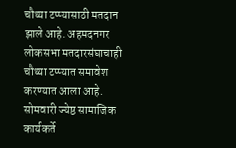चौथ्या टप्प्यासाठी मतदान झाले आहे. अहमदनगर लोकसभा मतदारसंघाचाही चौथ्या टप्प्यात समावेश करण्यात आला आहे. सोमवारी ज्येष्ठ सामाजिक कार्यकर्ते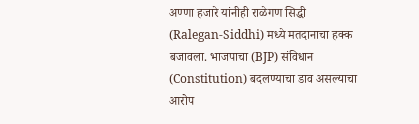अण्णा हजारे यांनीही राळेगण सिद्धी (Ralegan-Siddhi) मध्ये मतदानाचा हक्क बजावला. भाजपाचा (BJP) संविधान (Constitution) बदलण्याचा डाव असल्याचा आरोप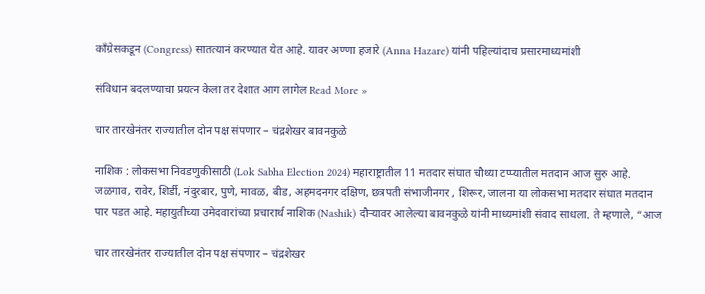काँग्रेसकडून (Congress) सातत्यानं करण्यात येत आहे. यावर अण्णा हजारे (Anna Hazare) यांनी पहिल्यांदाच प्रसारमाध्यमांशी

संविधान बदलण्याचा प्रयत्न केला तर देशात आग लागेल Read More »

चार तारखेनंतर राज्यातील दोन पक्ष संपणार – चंद्रशेखर बावनकुळे

नाशिक : लोकसभा निवडणुकीसाठी (Lok Sabha Election 2024) महाराष्ट्रातील 11 मतदार संघात चौथ्या टप्प्यातील मतदान आज सुरु आहे. जळगाव, रावेर, शिर्डी, नंदुरबार, पुणे, मावळ, बीड, अहमदनगर दक्षिण, छत्रपती संभाजीनगर , शिरूर, जालना या लोकसभा मतदार संघात मतदान पार पडत आहे. महायुतीच्या उमेदवारांच्या प्रचारार्थ नाशिक (Nashik) दौऱ्यावर आलेल्या बावनकुळे यांनी माध्यमांशी संवाद साधला. ते म्हणाले, “आज

चार तारखेनंतर राज्यातील दोन पक्ष संपणार – चंद्रशेखर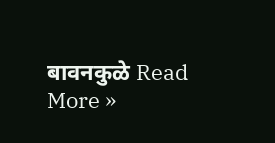बावनकुळे Read More »